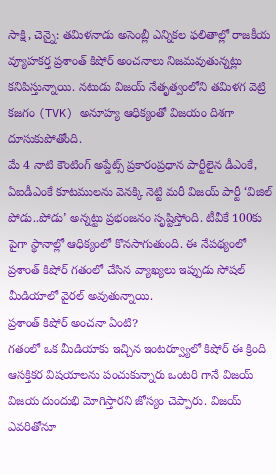సాక్షి, చెన్నై: తమిళనాడు అసెంబ్లీ ఎన్నికల ఫలితాల్లో రాజకీయ వ్యూహకర్త ప్రశాంత్ కిషోర్ అంచనాలు నిజమవుతున్నట్లు కనిపిస్తున్నాయి. నటుడు విజయ్ నేతృత్వంలోని తమిళగ వెట్రి కజగం (TVK) అనూహ్య ఆధిక్యంతో విజయం దిశగా దూసుకుపోతోంది.
మే 4 నాటి కౌంటింగ్ అప్డేట్స్ ప్రకారంప్రధాన పార్టీలైన డీఎంకే, ఏఐడీఎంకే కూటములను వెనక్కి నెట్టి మరీ విజయ్ పార్టీ ‘విజిల్ పోడు..పోడు’ అన్నట్టు ప్రభంజనం సృష్టిస్తోంది. టీవీకే 100కు పైగా స్థానాల్లో ఆధిక్యంలో కొనసాగుతుంది. ఈ నేపథ్యంలో ప్రశాంత్ కిషోర్ గతంలో చేసిన వ్యాఖ్యలు ఇప్పుడు సోషల్ మీడియాలో వైరల్ అవుతున్నాయి.
ప్రశాంత్ కిషోర్ అంచనా ఏంటి?
గతంలో ఒక మీడియాకు ఇచ్చిన ఇంటర్వ్యూలో కిషోర్ ఈ క్రింది ఆసక్తికర విషయాలను పంచుకున్నారు ఒంటరి గానే విజయ్ విజయ దుందుభి మోగిస్తారని జోస్యం చెప్పారు. విజయ్ ఎవరితోనూ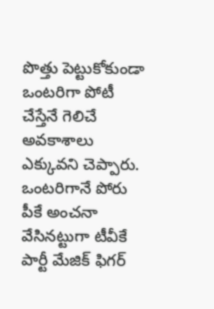పొత్తు పెట్టుకోకుండా ఒంటరిగా పోటీ చేస్తేనే గెలిచే అవకాశాలు ఎక్కువని చెప్పారు.
ఒంటరిగానే పోరు
పీకే అంచనా వేసినట్టుగా టీవీకే పార్టీ మేజిక్ ఫిగర్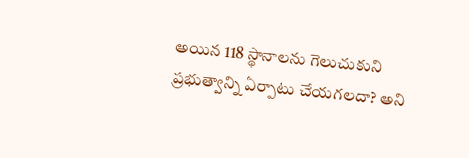అయిన 118 స్థానాలను గెలుచుకుని ప్రభుత్వాన్ని ఏర్పాటు చేయగలదా? అని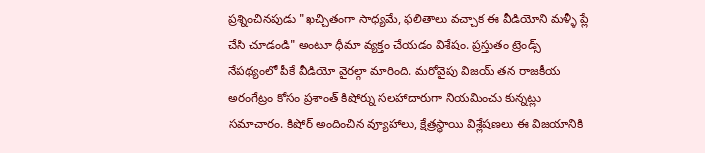ప్రశ్నించినపుడు "ఖచ్చితంగా సాధ్యమే, ఫలితాలు వచ్చాక ఈ వీడియోని మళ్ళీ ప్లే చేసి చూడండి" అంటూ ధీమా వ్యక్తం చేయడం విశేషం. ప్రస్తుతం ట్రెండ్స్ నేపథ్యంలో పీకే వీడియో వైరల్గా మారింది. మరోవైపు విజయ్ తన రాజకీయ అరంగేట్రం కోసం ప్రశాంత్ కిషోర్ను సలహాదారుగా నియమించు కున్నట్లు సమాచారం. కిషోర్ అందించిన వ్యూహాలు, క్షేత్రస్థాయి విశ్లేషణలు ఈ విజయానికి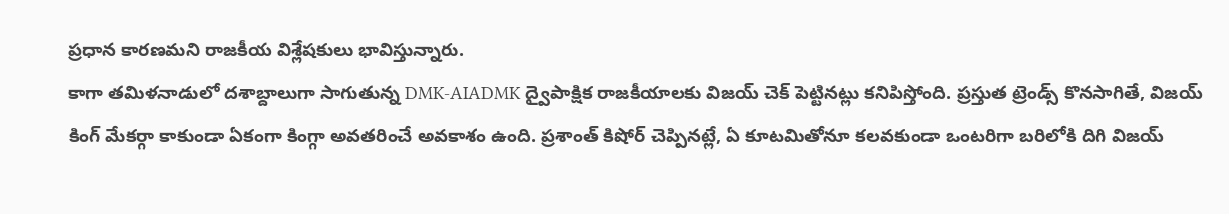ప్రధాన కారణమని రాజకీయ విశ్లేషకులు భావిస్తున్నారు.
కాగా తమిళనాడులో దశాబ్దాలుగా సాగుతున్న DMK-AIADMK ద్వైపాక్షిక రాజకీయాలకు విజయ్ చెక్ పెట్టినట్లు కనిపిస్తోంది. ప్రస్తుత ట్రెండ్స్ కొనసాగితే, విజయ్ కింగ్ మేకర్గా కాకుండా ఏకంగా కింగ్గా అవతరించే అవకాశం ఉంది. ప్రశాంత్ కిషోర్ చెప్పినట్లే, ఏ కూటమితోనూ కలవకుండా ఒంటరిగా బరిలోకి దిగి విజయ్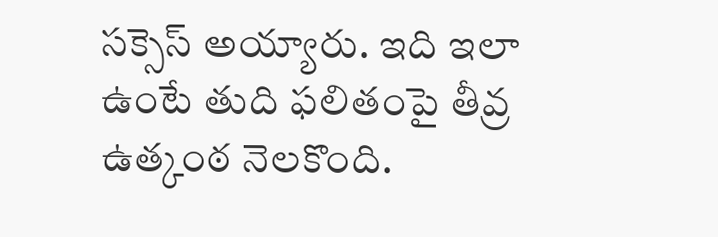సక్సెస్ అయ్యారు. ఇది ఇలా ఉంటే తుది ఫలితంపై తీవ్ర ఉత్కంఠ నెలకొంది.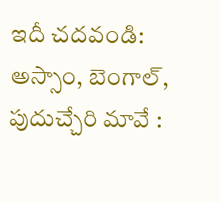ఇదీ చదవండి: అస్సాం, బెంగాల్, పుదుచ్చేరి మావే :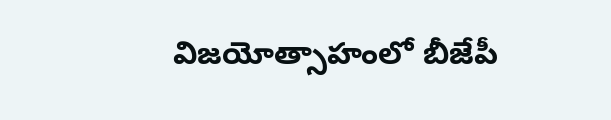విజయోత్సాహంలో బీజేపీ